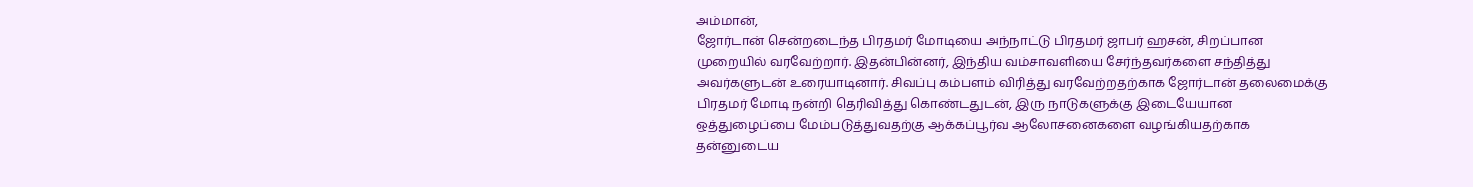அம்மான்,
ஜோர்டான் சென்றடைந்த பிரதமர் மோடியை அந்நாட்டு பிரதமர் ஜாபர் ஹசன், சிறப்பான முறையில் வரவேற்றார். இதன்பின்னர், இந்திய வம்சாவளியை சேர்ந்தவர்களை சந்தித்து அவர்களுடன் உரையாடினார். சிவப்பு கம்பளம் விரித்து வரவேற்றதற்காக ஜோர்டான் தலைமைக்கு பிரதமர் மோடி நன்றி தெரிவித்து கொண்டதுடன், இரு நாடுகளுக்கு இடையேயான ஒத்துழைப்பை மேம்படுத்துவதற்கு ஆக்கப்பூர்வ ஆலோசனைகளை வழங்கியதற்காக தன்னுடைய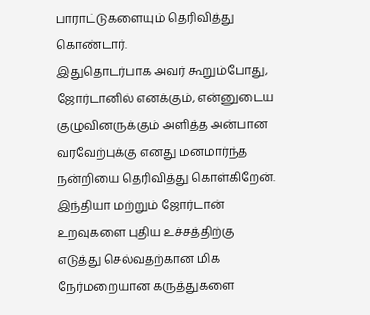பாராட்டுகளையும் தெரிவித்து கொண்டார்.
இதுதொடர்பாக அவர் கூறும்போது, ஜோர்டானில் எனக்கும், என்னுடைய குழுவினருக்கும் அளித்த அன்பான வரவேற்புக்கு எனது மனமார்ந்த நன்றியை தெரிவித்து கொள்கிறேன்.
இந்தியா மற்றும் ஜோர்டான் உறவுகளை புதிய உச்சத்திற்கு எடுத்து செல்வதற்கான மிக நேர்மறையான கருத்துகளை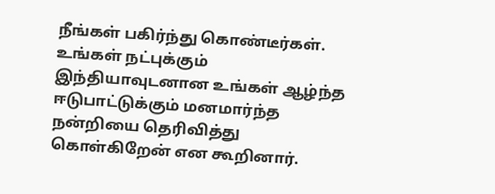நீங்கள் பகிர்ந்து கொண்டீர்கள். உங்கள் நட்புக்கும் இந்தியாவுடனான உங்கள் ஆழ்ந்த ஈடுபாட்டுக்கும் மனமார்ந்த நன்றியை தெரிவித்து கொள்கிறேன் என கூறினார்.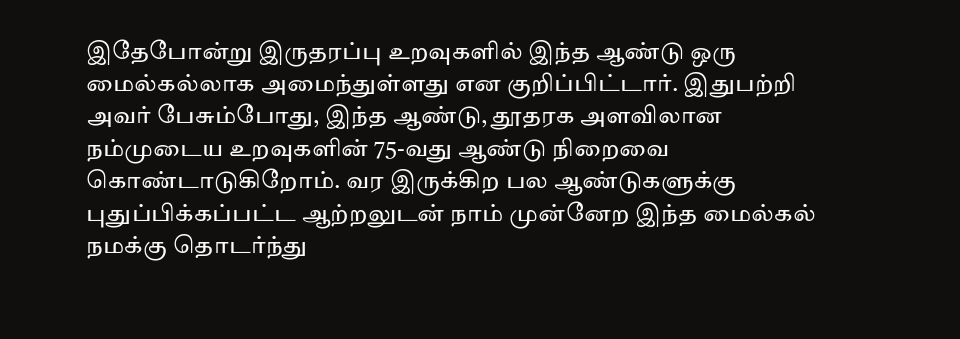இதேபோன்று இருதரப்பு உறவுகளில் இந்த ஆண்டு ஒரு மைல்கல்லாக அமைந்துள்ளது என குறிப்பிட்டார். இதுபற்றி அவர் பேசும்போது, இந்த ஆண்டு, தூதரக அளவிலான நம்முடைய உறவுகளின் 75-வது ஆண்டு நிறைவை கொண்டாடுகிறோம். வர இருக்கிற பல ஆண்டுகளுக்கு புதுப்பிக்கப்பட்ட ஆற்றலுடன் நாம் முன்னேற இந்த மைல்கல் நமக்கு தொடர்ந்து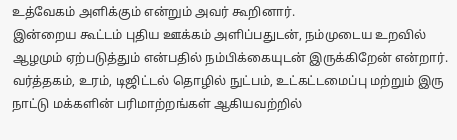உத்வேகம் அளிக்கும் என்றும் அவர் கூறினார்.
இன்றைய கூட்டம் புதிய ஊக்கம் அளிப்பதுடன், நம்முடைய உறவில் ஆழமும் ஏற்படுத்தும் என்பதில் நம்பிக்கையுடன் இருக்கிறேன் என்றார். வர்த்தகம், உரம், டிஜிட்டல் தொழில் நுட்பம், உட்கட்டமைப்பு மற்றும் இரு நாட்டு மக்களின் பரிமாற்றங்கள் ஆகியவற்றில்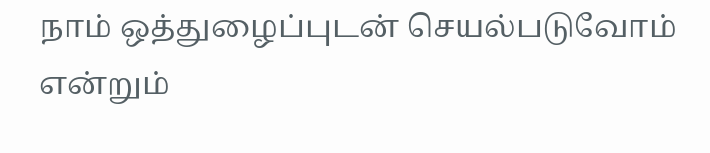நாம் ஒத்துழைப்புடன் செயல்படுவோம் என்றும்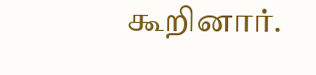கூறினார்.